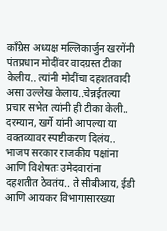काँग्रेस अध्यक्ष मल्लिकार्जुन खरगेंनी पंतप्रधान मोदींवर वादग्रस्त टीका केलीय.. त्यांनी मोदींचा दहशतवादी असा उल्लेख केलाय..चेन्नईतल्या प्रचार सभेत त्यांनी ही टीका केली.. दरम्यान, खर्गे यांनी आपल्या या वक्तव्यावर स्पष्टीकरण दिलंय.. भाजप सरकार राजकीय पक्षांना आणि विशेषतः उमेदवारांना दहशतीत ठेवतंय.. ते सीबीआय, ईडी आणि आयकर विभागासारख्या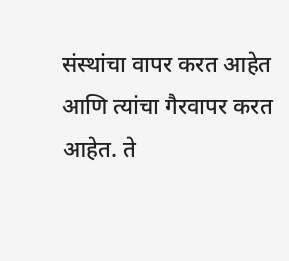संस्थांचा वापर करत आहेत आणि त्यांचा गैरवापर करत आहेत. ते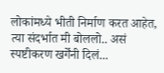लोकांमध्ये भीती निर्माण करत आहेत, त्या संदर्भात मी बोललो.. असं स्पष्टीकरण खर्गेंनी दिलं...